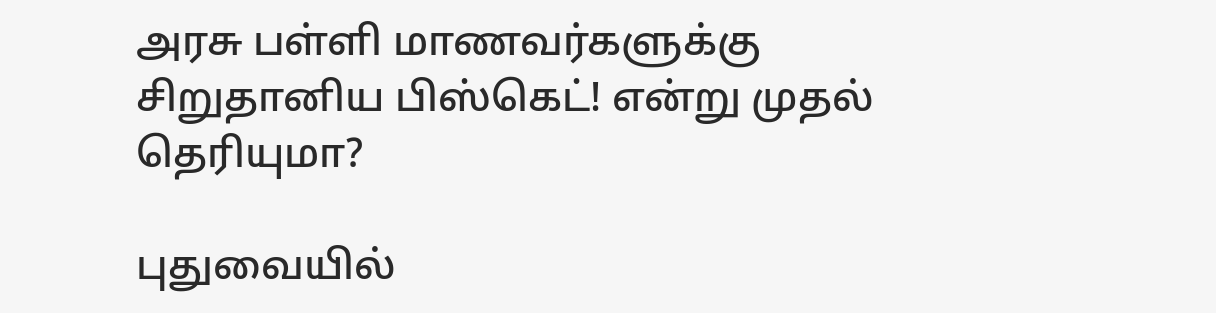அரசு பள்ளி மாணவர்களுக்கு சிறுதானிய பிஸ்கெட்! என்று முதல் தெரியுமா?

புதுவையில்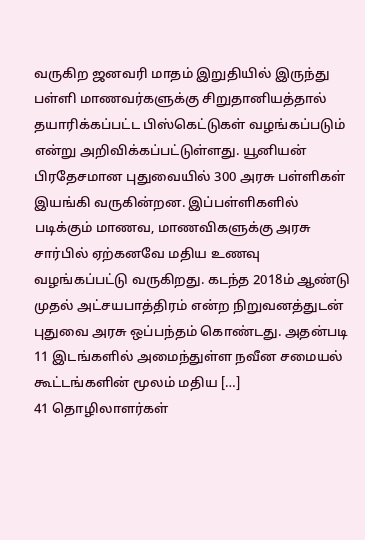வருகிற ஜனவரி மாதம் இறுதியில் இருந்து பள்ளி மாணவர்களுக்கு சிறுதானியத்தால் தயாரிக்கப்பட்ட பிஸ்கெட்டுகள் வழங்கப்படும் என்று அறிவிக்கப்பட்டுள்ளது. யூனியன் பிரதேசமான புதுவையில் 300 அரசு பள்ளிகள் இயங்கி வருகின்றன. இப்பள்ளிகளில் படிக்கும் மாணவ, மாணவிகளுக்கு அரசு சார்பில் ஏற்கனவே மதிய உணவு வழங்கப்பட்டு வருகிறது. கடந்த 2018ம் ஆண்டு முதல் அட்சயபாத்திரம் என்ற நிறுவனத்துடன் புதுவை அரசு ஒப்பந்தம் கொண்டது. அதன்படி 11 இடங்களில் அமைந்துள்ள நவீன சமையல் கூட்டங்களின் மூலம் மதிய […]
41 தொழிலாளர்கள்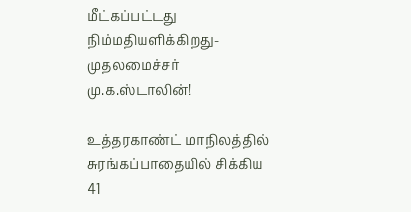மீட்கப்பட்டது நிம்மதியளிக்கிறது- முதலமைச்சர் மு.க.ஸ்டாலின்!

உத்தரகாண்ட் மாநிலத்தில் சுரங்கப்பாதையில் சிக்கிய 41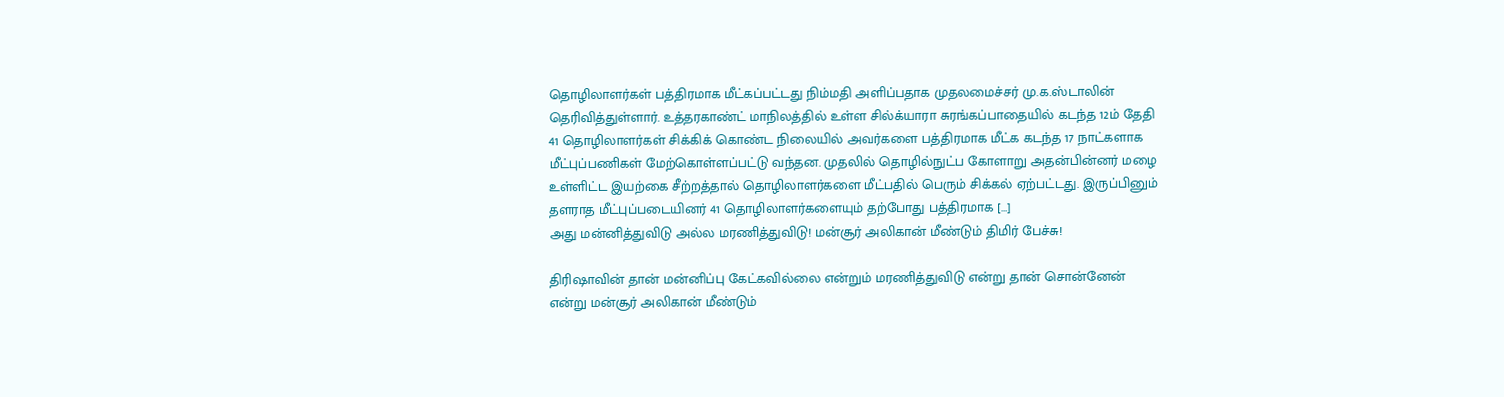தொழிலாளர்கள் பத்திரமாக மீட்கப்பட்டது நிம்மதி அளிப்பதாக முதலமைச்சர் மு.க.ஸ்டாலின் தெரிவித்துள்ளார். உத்தரகாண்ட் மாநிலத்தில் உள்ள சில்க்யாரா சுரங்கப்பாதையில் கடந்த 12ம் தேதி 41 தொழிலாளர்கள் சிக்கிக் கொண்ட நிலையில் அவர்களை பத்திரமாக மீட்க கடந்த 17 நாட்களாக மீட்புப்பணிகள் மேற்கொள்ளப்பட்டு வந்தன. முதலில் தொழில்நுட்ப கோளாறு அதன்பின்னர் மழை உள்ளிட்ட இயற்கை சீற்றத்தால் தொழிலாளர்களை மீட்பதில் பெரும் சிக்கல் ஏற்பட்டது. இருப்பினும் தளராத மீட்புப்படையினர் 41 தொழிலாளர்களையும் தற்போது பத்திரமாக […]
அது மன்னித்துவிடு அல்ல மரணித்துவிடு! மன்சூர் அலிகான் மீண்டும் திமிர் பேச்சு!

திரிஷாவின் தான் மன்னிப்பு கேட்கவில்லை என்றும் மரணித்துவிடு என்று தான் சொன்னேன் என்று மன்சூர் அலிகான் மீண்டும்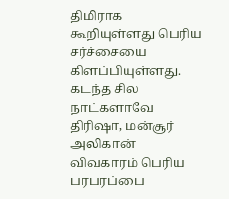திமிராக கூறியுள்ளது பெரிய சர்ச்சையை கிளப்பியுள்ளது. கடந்த சில நாட்களாவே திரிஷா, மன்சூர் அலிகான் விவகாரம் பெரிய பரபரப்பை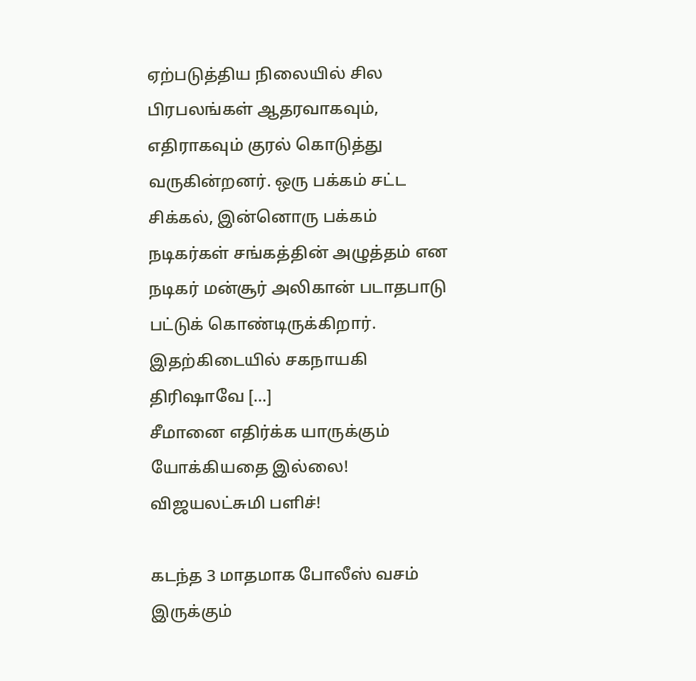ஏற்படுத்திய நிலையில் சில பிரபலங்கள் ஆதரவாகவும், எதிராகவும் குரல் கொடுத்து வருகின்றனர். ஒரு பக்கம் சட்ட சிக்கல், இன்னொரு பக்கம் நடிகர்கள் சங்கத்தின் அழுத்தம் என நடிகர் மன்சூர் அலிகான் படாதபாடு பட்டுக் கொண்டிருக்கிறார். இதற்கிடையில் சகநாயகி திரிஷாவே […]
சீமானை எதிர்க்க யாருக்கும் யோக்கியதை இல்லை! விஜயலட்சுமி பளிச்!

கடந்த 3 மாதமாக போலீஸ் வசம் இருக்கும்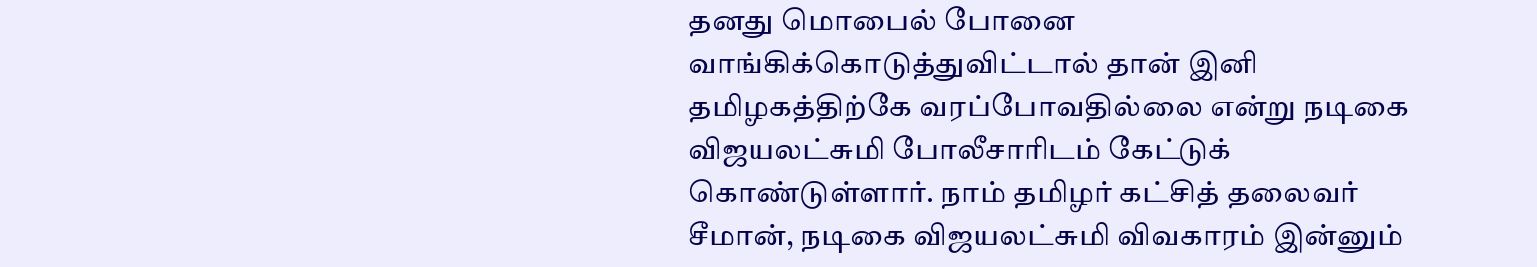தனது மொபைல் போனை வாங்கிக்கொடுத்துவிட்டால் தான் இனி தமிழகத்திற்கே வரப்போவதில்லை என்று நடிகை விஜயலட்சுமி போலீசாரிடம் கேட்டுக் கொண்டுள்ளார். நாம் தமிழர் கட்சித் தலைவர் சீமான், நடிகை விஜயலட்சுமி விவகாரம் இன்னும்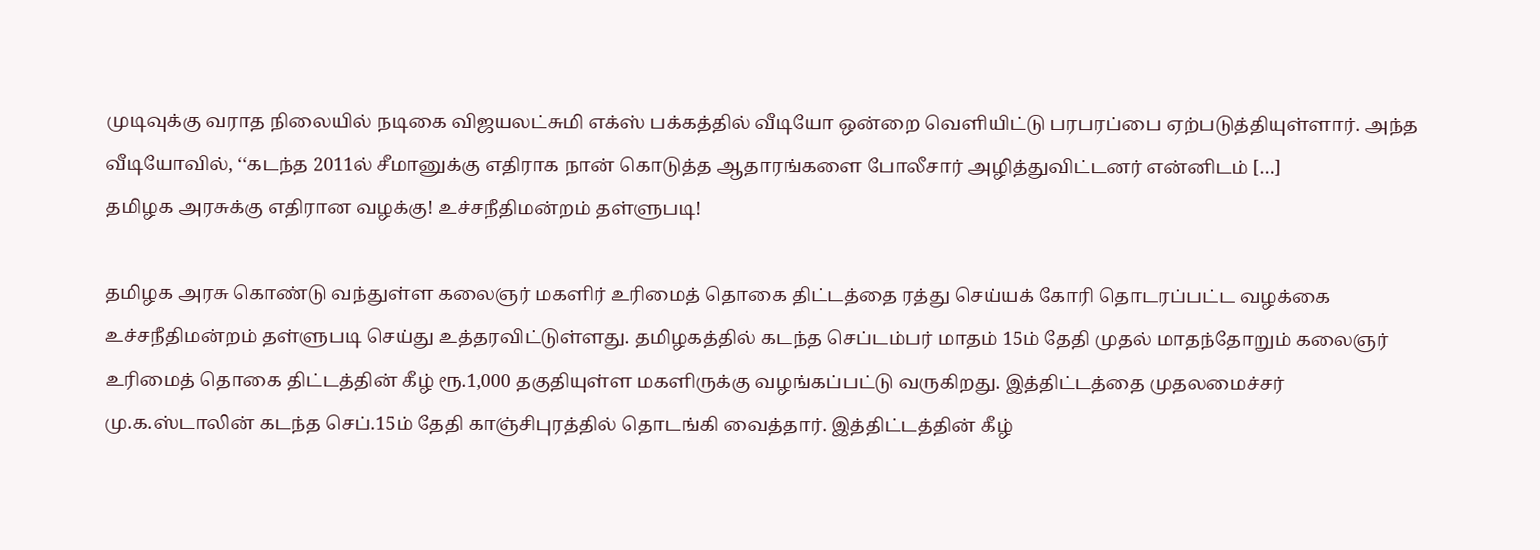முடிவுக்கு வராத நிலையில் நடிகை விஜயலட்சுமி எக்ஸ் பக்கத்தில் வீடியோ ஒன்றை வெளியிட்டு பரபரப்பை ஏற்படுத்தியுள்ளார். அந்த வீடியோவில், ‘‘கடந்த 2011ல் சீமானுக்கு எதிராக நான் கொடுத்த ஆதாரங்களை போலீசார் அழித்துவிட்டனர் என்னிடம் […]
தமிழக அரசுக்கு எதிரான வழக்கு! உச்சநீதிமன்றம் தள்ளுபடி!

தமிழக அரசு கொண்டு வந்துள்ள கலைஞர் மகளிர் உரிமைத் தொகை திட்டத்தை ரத்து செய்யக் கோரி தொடரப்பட்ட வழக்கை உச்சநீதிமன்றம் தள்ளுபடி செய்து உத்தரவிட்டுள்ளது. தமிழகத்தில் கடந்த செப்டம்பர் மாதம் 15ம் தேதி முதல் மாதந்தோறும் கலைஞர் உரிமைத் தொகை திட்டத்தின் கீழ் ரூ.1,000 தகுதியுள்ள மகளிருக்கு வழங்கப்பட்டு வருகிறது. இத்திட்டத்தை முதலமைச்சர் மு.க.ஸ்டாலின் கடந்த செப்.15ம் தேதி காஞ்சிபுரத்தில் தொடங்கி வைத்தார். இத்திட்டத்தின் கீழ்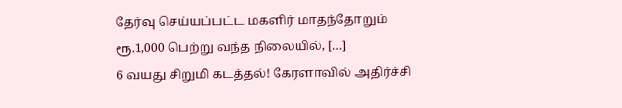தேர்வு செய்யப்பட்ட மகளிர் மாதந்தோறும் ரூ.1,000 பெற்று வந்த நிலையில், […]
6 வயது சிறுமி கடத்தல்! கேரளாவில் அதிர்ச்சி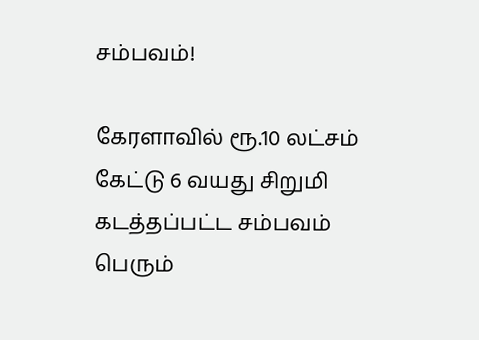சம்பவம்!

கேரளாவில் ரூ.10 லட்சம் கேட்டு 6 வயது சிறுமி கடத்தப்பட்ட சம்பவம் பெரும்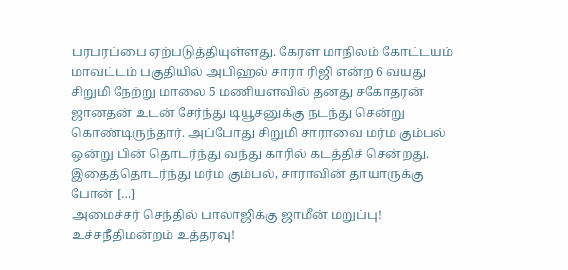பரபரப்பை ஏற்படுத்தியுள்ளது. கேரள மாநிலம் கோட்டயம் மாவட்டம் பகுதியில் அபிஹல் சாரா ரிஜி என்ற 6 வயது சிறுமி நேற்று மாலை 5 மணியளவில் தனது சகோதரன் ஜானதன் உடன் சேர்ந்து டியூசனுக்கு நடந்து சென்று கொண்டிருந்தார். அப்போது சிறுமி சாராவை மர்ம கும்பல் ஒன்று பின் தொடர்ந்து வந்து காரில் கடத்திச் சென்றது. இதைத்தொடர்ந்து மர்ம கும்பல், சாராவின் தாயாருக்கு போன் […]
அமைச்சர் செந்தில் பாலாஜிக்கு ஜாமீன் மறுப்பு! உச்சநீதிமன்றம் உத்தரவு!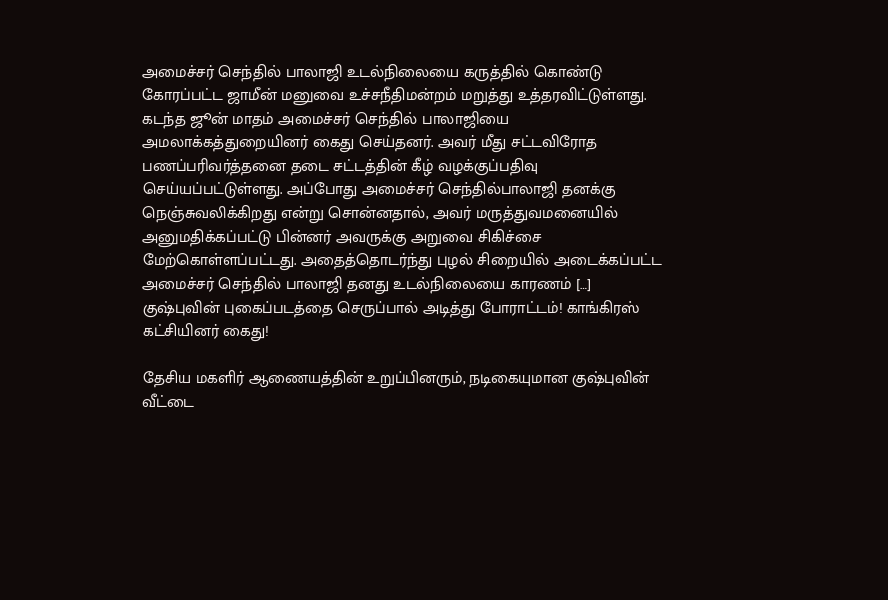அமைச்சர் செந்தில் பாலாஜி உடல்நிலையை கருத்தில் கொண்டு கோரப்பட்ட ஜாமீன் மனுவை உச்சநீதிமன்றம் மறுத்து உத்தரவிட்டுள்ளது. கடந்த ஜூன் மாதம் அமைச்சர் செந்தில் பாலாஜியை அமலாக்கத்துறையினர் கைது செய்தனர். அவர் மீது சட்டவிரோத பணப்பரிவர்த்தனை தடை சட்டத்தின் கீழ் வழக்குப்பதிவு செய்யப்பட்டுள்ளது. அப்போது அமைச்சர் செந்தில்பாலாஜி தனக்கு நெஞ்சுவலிக்கிறது என்று சொன்னதால், அவர் மருத்துவமனையில் அனுமதிக்கப்பட்டு பின்னர் அவருக்கு அறுவை சிகிச்சை மேற்கொள்ளப்பட்டது. அதைத்தொடர்ந்து புழல் சிறையில் அடைக்கப்பட்ட அமைச்சர் செந்தில் பாலாஜி தனது உடல்நிலையை காரணம் […]
குஷ்புவின் புகைப்படத்தை செருப்பால் அடித்து போராட்டம்! காங்கிரஸ் கட்சியினர் கைது!

தேசிய மகளிர் ஆணையத்தின் உறுப்பினரும், நடிகையுமான குஷ்புவின் வீட்டை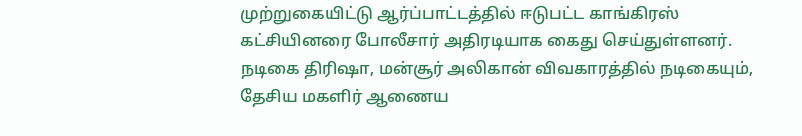முற்றுகையிட்டு ஆர்ப்பாட்டத்தில் ஈடுபட்ட காங்கிரஸ் கட்சியினரை போலீசார் அதிரடியாக கைது செய்துள்ளனர். நடிகை திரிஷா, மன்சூர் அலிகான் விவகாரத்தில் நடிகையும், தேசிய மகளிர் ஆணைய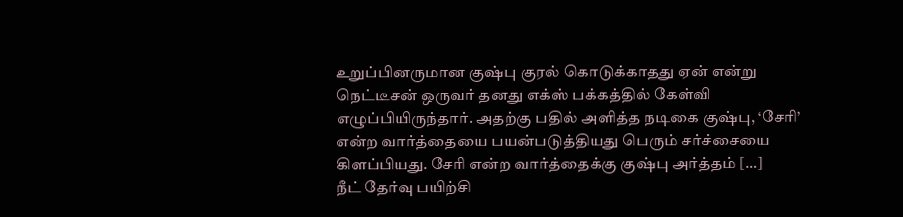உறுப்பினருமான குஷ்பு குரல் கொடுக்காதது ஏன் என்று நெட்டீசன் ஒருவர் தனது எக்ஸ் பக்கத்தில் கேள்வி எழுப்பியிருந்தார். அதற்கு பதில் அளித்த நடிகை குஷ்பு, ‘சேரி’ என்ற வார்த்தையை பயன்படுத்தியது பெரும் சர்ச்சையை கிளப்பியது. சேரி என்ற வார்த்தைக்கு குஷ்பு அர்த்தம் […]
நீட் தேர்வு பயிற்சி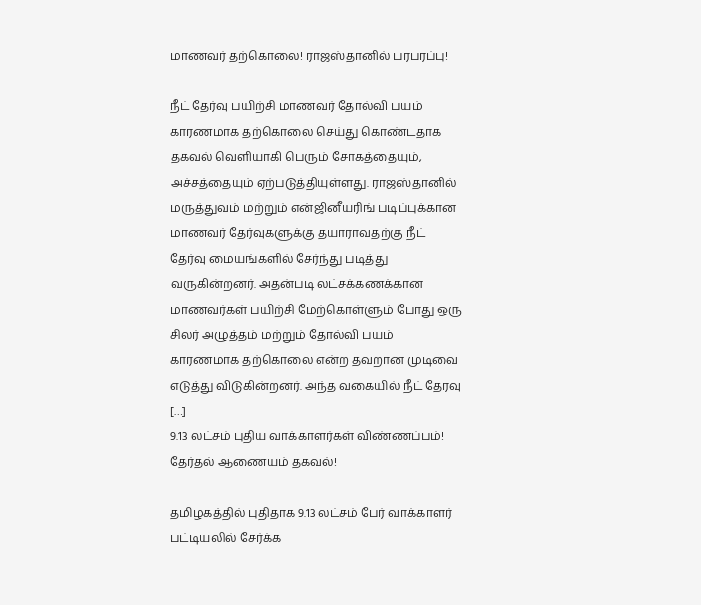மாணவர் தற்கொலை! ராஜஸ்தானில் பரபரப்பு!

நீட் தேர்வு பயிற்சி மாணவர் தோல்வி பயம் காரணமாக தற்கொலை செய்து கொண்டதாக தகவல் வெளியாகி பெரும் சோகத்தையும், அச்சத்தையும் ஏற்படுத்தியுள்ளது. ராஜஸ்தானில் மருத்துவம் மற்றும் என்ஜினீயரிங் படிப்புக்கான மாணவர் தேர்வுகளுக்கு தயாராவதற்கு நீட் தேர்வு மையங்களில் சேர்ந்து படித்து வருகின்றனர். அதன்படி லட்சக்கணக்கான மாணவர்கள் பயிற்சி மேற்கொள்ளும் போது ஒரு சிலர் அழுத்தம் மற்றும் தோல்வி பயம் காரணமாக தற்கொலை என்ற தவறான முடிவை எடுத்து விடுகின்றனர். அந்த வகையில் நீட் தேரவு […]
9.13 லட்சம் புதிய வாக்காளர்கள் விண்ணப்பம்! தேர்தல் ஆணையம் தகவல்!

தமிழகத்தில் புதிதாக 9.13 லட்சம் பேர் வாக்காளர் பட்டியலில் சேர்க்க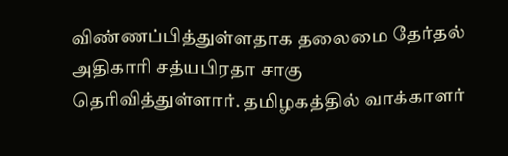விண்ணப்பித்துள்ளதாக தலைமை தேர்தல் அதிகாரி சத்யபிரதா சாகு தெரிவித்துள்ளார். தமிழகத்தில் வாக்காளர்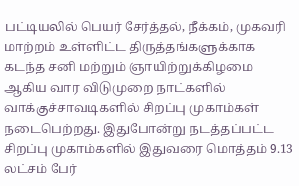பட்டியலில் பெயர் சேர்த்தல், நீக்கம், முகவரி மாற்றம் உள்ளிட்ட திருத்தங்களுக்காக கடந்த சனி மற்றும் ஞாயிற்றுக்கிழமை ஆகிய வார விடுமுறை நாட்களில் வாக்குச்சாவடிகளில் சிறப்பு முகாம்கள் நடைபெற்றது. இதுபோன்று நடத்தப்பட்ட சிறப்பு முகாம்களில் இதுவரை மொத்தம் 9.13 லட்சம் பேர்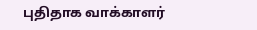புதிதாக வாக்காளர்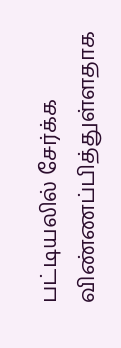பட்டியலில் சேர்க்க விண்ணப்பித்துள்ளதாக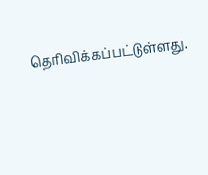தெரிவிக்கப்பட்டுள்ளது.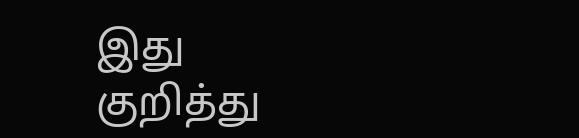இது குறித்து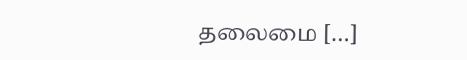தலைமை […]